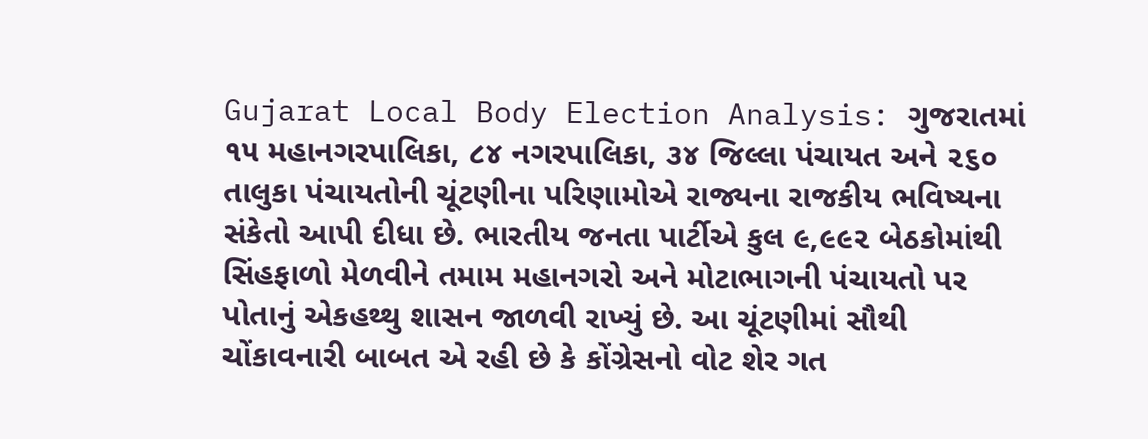Gujarat Local Body Election Analysis: ગુજરાતમાં ૧૫ મહાનગરપાલિકા, ૮૪ નગરપાલિકા, ૩૪ જિલ્લા પંચાયત અને ૨૬૦ તાલુકા પંચાયતોની ચૂંટણીના પરિણામોએ રાજ્યના રાજકીય ભવિષ્યના સંકેતો આપી દીધા છે. ભારતીય જનતા પાર્ટીએ કુલ ૯,૯૯૨ બેઠકોમાંથી સિંહફાળો મેળવીને તમામ મહાનગરો અને મોટાભાગની પંચાયતો પર પોતાનું એકહથ્થુ શાસન જાળવી રાખ્યું છે. આ ચૂંટણીમાં સૌથી ચોંકાવનારી બાબત એ રહી છે કે કોંગ્રેસનો વોટ શેર ગત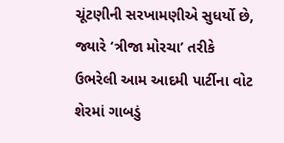ચૂંટણીની સરખામણીએ સુધર્યો છે, જ્યારે ‘ત્રીજા મોરચા’ તરીકે ઉભરેલી આમ આદમી પાર્ટીના વોટ શેરમાં ગાબડું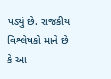પડ્યું છે. રાજકીય વિશ્લેષકો માને છે કે આ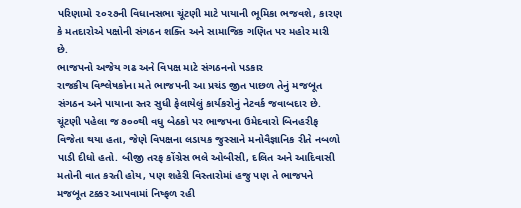પરિણામો ૨૦૨૭ની વિધાનસભા ચૂંટણી માટે પાયાની ભૂમિકા ભજવશે, કારણ કે મતદારોએ પક્ષોની સંગઠન શક્તિ અને સામાજિક ગણિત પર મહોર મારી છે.
ભાજપનો અજેય ગઢ અને વિપક્ષ માટે સંગઠનનો પડકાર
રાજકીય વિશ્લેષકોના મતે ભાજપની આ પ્રચંડ જીત પાછળ તેનું મજબૂત સંગઠન અને પાયાના સ્તર સુધી ફેલાયેલું કાર્યકરોનું નેટવર્ક જવાબદાર છે. ચૂંટણી પહેલા જ ૭૦૦થી વધુ બેઠકો પર ભાજપના ઉમેદવારો બિનહરીફ વિજેતા થયા હતા, જેણે વિપક્ષના લડાયક જુસ્સાને મનોવૈજ્ઞાનિક રીતે નબળો પાડી દીધો હતો. બીજી તરફ કોંગ્રેસ ભલે ઓબીસી, દલિત અને આદિવાસી મતોની વાત કરતી હોય, પણ શહેરી વિસ્તારોમાં હજુ પણ તે ભાજપને મજબૂત ટક્કર આપવામાં નિષ્ફળ રહી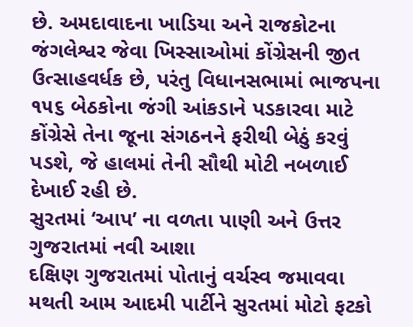છે. અમદાવાદના ખાડિયા અને રાજકોટના જંગલેશ્વર જેવા ખિસ્સાઓમાં કોંગ્રેસની જીત ઉત્સાહવર્ધક છે, પરંતુ વિધાનસભામાં ભાજપના ૧૫૬ બેઠકોના જંગી આંકડાને પડકારવા માટે કોંગ્રેસે તેના જૂના સંગઠનને ફરીથી બેઠું કરવું પડશે, જે હાલમાં તેની સૌથી મોટી નબળાઈ દેખાઈ રહી છે.
સુરતમાં ‘આપ’ ના વળતા પાણી અને ઉત્તર ગુજરાતમાં નવી આશા
દક્ષિણ ગુજરાતમાં પોતાનું વર્ચસ્વ જમાવવા મથતી આમ આદમી પાર્ટીને સુરતમાં મોટો ફટકો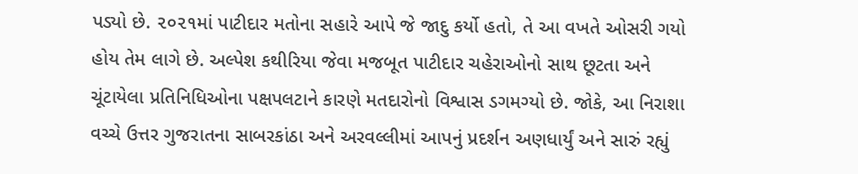પડ્યો છે. ૨૦૨૧માં પાટીદાર મતોના સહારે આપે જે જાદુ કર્યો હતો, તે આ વખતે ઓસરી ગયો હોય તેમ લાગે છે. અલ્પેશ કથીરિયા જેવા મજબૂત પાટીદાર ચહેરાઓનો સાથ છૂટતા અને ચૂંટાયેલા પ્રતિનિધિઓના પક્ષપલટાને કારણે મતદારોનો વિશ્વાસ ડગમગ્યો છે. જોકે, આ નિરાશા વચ્ચે ઉત્તર ગુજરાતના સાબરકાંઠા અને અરવલ્લીમાં આપનું પ્રદર્શન અણધાર્યું અને સારું રહ્યું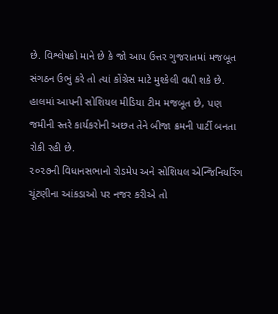છે. વિશ્લેષકો માને છે કે જો આપ ઉત્તર ગુજરાતમાં મજબૂત સંગઠન ઉભું કરે તો ત્યાં કોંગ્રેસ માટે મુશ્કેલી વધી શકે છે. હાલમાં આપની સોશિયલ મીડિયા ટીમ મજબૂત છે, પણ જમીની સ્તરે કાર્યકરોની અછત તેને બીજા ક્રમની પાર્ટી બનતા રોકી રહી છે.
૨૦૨૭ની વિધાનસભાનો રોડમેપ અને સોશિયલ એન્જિનિયરિંગ
ચૂંટણીના આંકડાઓ પર નજર કરીએ તો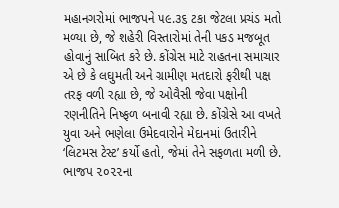મહાનગરોમાં ભાજપને ૫૯.૩૬ ટકા જેટલા પ્રચંડ મતો મળ્યા છે, જે શહેરી વિસ્તારોમાં તેની પકડ મજબૂત હોવાનું સાબિત કરે છે. કોંગ્રેસ માટે રાહતના સમાચાર એ છે કે લઘુમતી અને ગ્રામીણ મતદારો ફરીથી પક્ષ તરફ વળી રહ્યા છે, જે ઓવૈસી જેવા પક્ષોની રણનીતિને નિષ્ફળ બનાવી રહ્યા છે. કોંગ્રેસે આ વખતે યુવા અને ભણેલા ઉમેદવારોને મેદાનમાં ઉતારીને ‘લિટમસ ટેસ્ટ’ કર્યો હતો, જેમાં તેને સફળતા મળી છે. ભાજપ ૨૦૨૨ના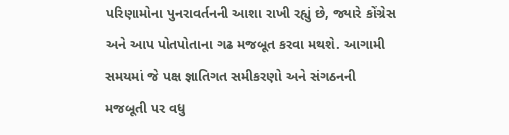પરિણામોના પુનરાવર્તનની આશા રાખી રહ્યું છે, જ્યારે કોંગ્રેસ અને આપ પોતપોતાના ગઢ મજબૂત કરવા મથશે. આગામી સમયમાં જે પક્ષ જ્ઞાતિગત સમીકરણો અને સંગઠનની મજબૂતી પર વધુ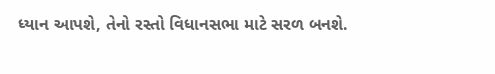ધ્યાન આપશે, તેનો રસ્તો વિધાનસભા માટે સરળ બનશે.